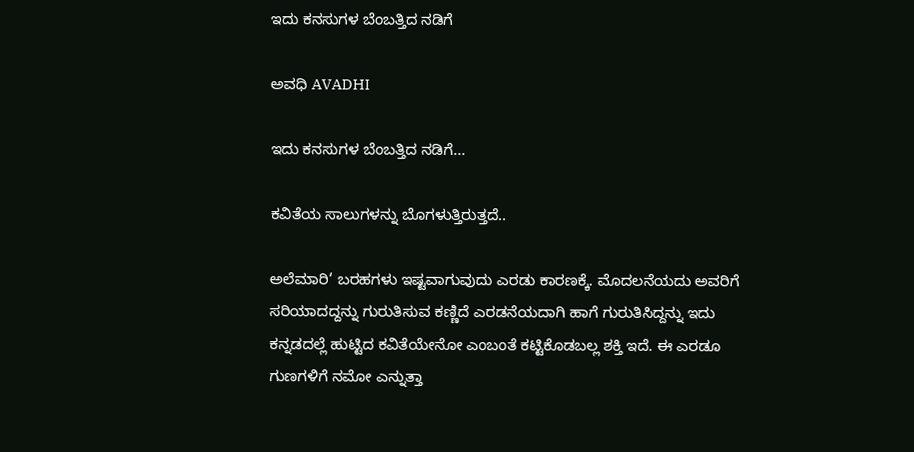ಇದು ಕನಸುಗಳ ಬೆಂಬತ್ತಿದ ನಡಿಗೆ‍

ಅವಧಿ AVADHI

ಇದು ಕನಸುಗಳ ಬೆಂಬತ್ತಿದ ನಡಿಗೆ...

ಕವಿತೆಯ ಸಾಲುಗಳನ್ನು ಬೊಗಳುತ್ತಿರುತ್ತದೆ..

ಅಲೆಮಾರಿ‘ ಬರಹಗಳು ಇಷ್ಟವಾಗುವುದು ಎರಡು ಕಾರಣಕ್ಕೆ. ಮೊದಲನೆಯದು ಅವರಿಗೆ ಸರಿಯಾದದ್ದನ್ನು ಗುರುತಿಸುವ ಕಣ್ಣಿದೆ ಎರಡನೆಯದಾಗಿ ಹಾಗೆ ಗುರುತಿಸಿದ್ದನ್ನು ಇದು ಕನ್ನಡದಲ್ಲೆ ಹುಟ್ಟಿದ ಕವಿತೆಯೇನೋ ಎಂಬಂತೆ ಕಟ್ಟಿಕೊಡಬಲ್ಲ ಶಕ್ತಿ ಇದೆ. ಈ ಎರಡೂ ಗುಣಗಳಿಗೆ ನಮೋ ಎನ್ನುತ್ತಾ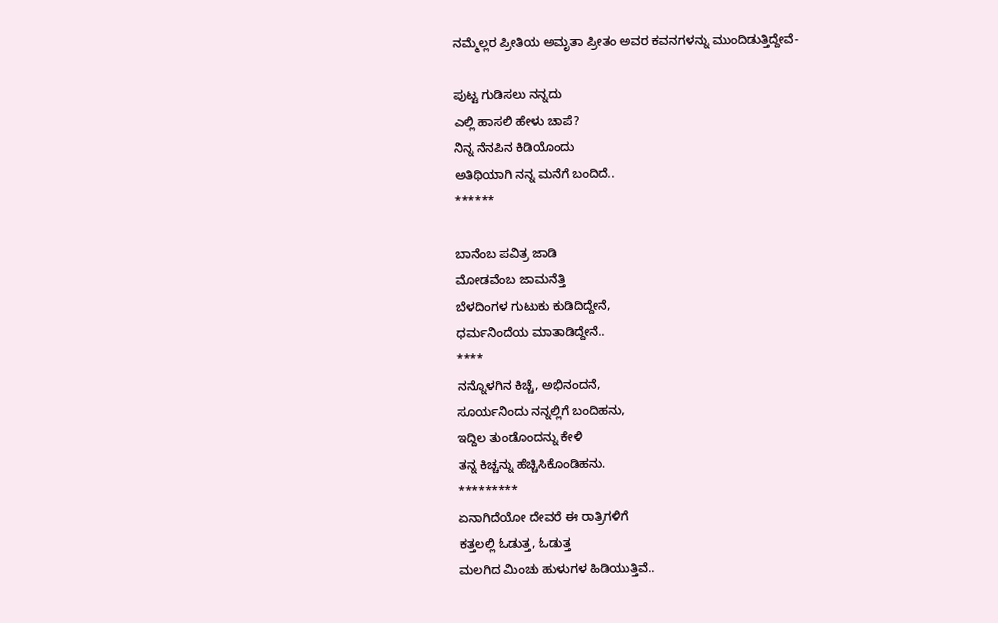ನಮ್ಮೆಲ್ಲರ ಪ್ರೀತಿಯ ಅಮೃತಾ ಪ್ರೀತಂ ಅವರ ಕವನಗಳನ್ನು ಮುಂದಿಡುತ್ತಿದ್ದೇವೆ-

ಪುಟ್ಟ ಗುಡಿಸಲು ನನ್ನದು
ಎಲ್ಲಿ ಹಾಸಲಿ ಹೇಳು ಚಾಪೆ?
ನಿನ್ನ ನೆನಪಿನ ಕಿಡಿಯೊಂದು
ಅತಿಥಿಯಾಗಿ ನನ್ನ ಮನೆಗೆ ಬಂದಿದೆ..
******

ಬಾನೆಂಬ ಪವಿತ್ರ ಜಾಡಿ
ಮೋಡವೆಂಬ ಜಾಮನೆತ್ತಿ
ಬೆಳದಿಂಗಳ ಗುಟುಕು ಕುಡಿದಿದ್ದೇನೆ,
ಧರ್ಮನಿಂದೆಯ ಮಾತಾಡಿದ್ದೇನೆ..
****
ನನ್ನೊಳಗಿನ ಕಿಚ್ಚೆ, ಅಭಿನಂದನೆ,
ಸೂರ್ಯನಿಂದು ನನ್ನಲ್ಲಿಗೆ ಬಂದಿಹನು,
ಇದ್ದಿಲ ತುಂಡೊಂದನ್ನು ಕೇಳಿ
ತನ್ನ ಕಿಚ್ಚನ್ನು ಹೆಚ್ಚಿಸಿಕೊಂಡಿಹನು.
*********
ಏನಾಗಿದೆಯೋ ದೇವರೆ ಈ ರಾತ್ರಿಗಳಿಗೆ
ಕತ್ತಲಲ್ಲಿ ಓಡುತ್ತ, ಓಡುತ್ತ
ಮಲಗಿದ ಮಿಂಚು ಹುಳುಗಳ ಹಿಡಿಯುತ್ತಿವೆ..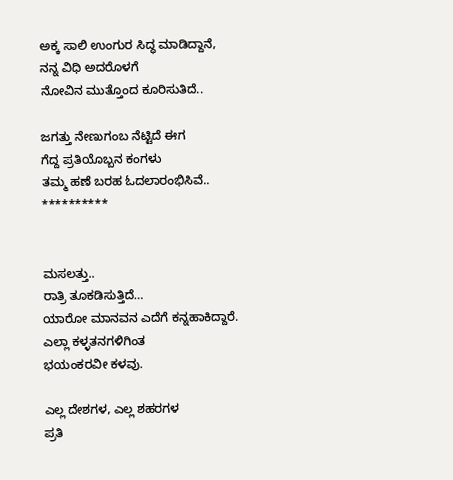ಅಕ್ಕ ಸಾಲಿ ಉಂಗುರ ಸಿದ್ಧ ಮಾಡಿದ್ದಾನೆ,
ನನ್ನ ವಿಧಿ ಅದರೊಳಗೆ
ನೋವಿನ ಮುತ್ತೊಂದ ಕೂರಿಸುತಿದೆ..

ಜಗತ್ತು ನೇಣುಗಂಬ ನೆಟ್ಟಿದೆ ಈಗ
ಗೆದ್ದ ಪ್ರತಿಯೊಬ್ಬನ ಕಂಗಳು
ತಮ್ಮ ಹಣೆ ಬರಹ ಓದಲಾರಂಭಿಸಿವೆ..
**********


ಮಸಲತ್ತು..
ರಾತ್ರಿ ತೂಕಡಿಸುತ್ತಿದೆ…
ಯಾರೋ ಮಾನವನ ಎದೆಗೆ ಕನ್ನಹಾಕಿದ್ದಾರೆ.
ಎಲ್ಲಾ ಕಳ್ಳತನಗಳಿಗಿಂತ
ಭಯಂಕರವೀ ಕಳವು.

ಎಲ್ಲ ದೇಶಗಳ, ಎಲ್ಲ ಶಹರಗಳ
ಪ್ರತಿ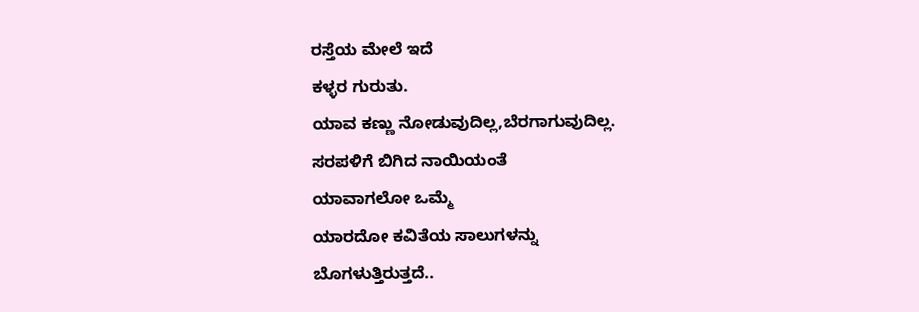ರಸ್ತೆಯ ಮೇಲೆ ಇದೆ
ಕಳ್ಳರ ಗುರುತು.
ಯಾವ ಕಣ್ಣು ನೋಡುವುದಿಲ್ಲ,ಬೆರಗಾಗುವುದಿಲ್ಲ.
ಸರಪಳಿಗೆ ಬಿಗಿದ ನಾಯಿಯಂತೆ
ಯಾವಾಗಲೋ ಒಮ್ಮೆ
ಯಾರದೋ ಕವಿತೆಯ ಸಾಲುಗಳನ್ನು
ಬೊಗಳುತ್ತಿರುತ್ತದೆ..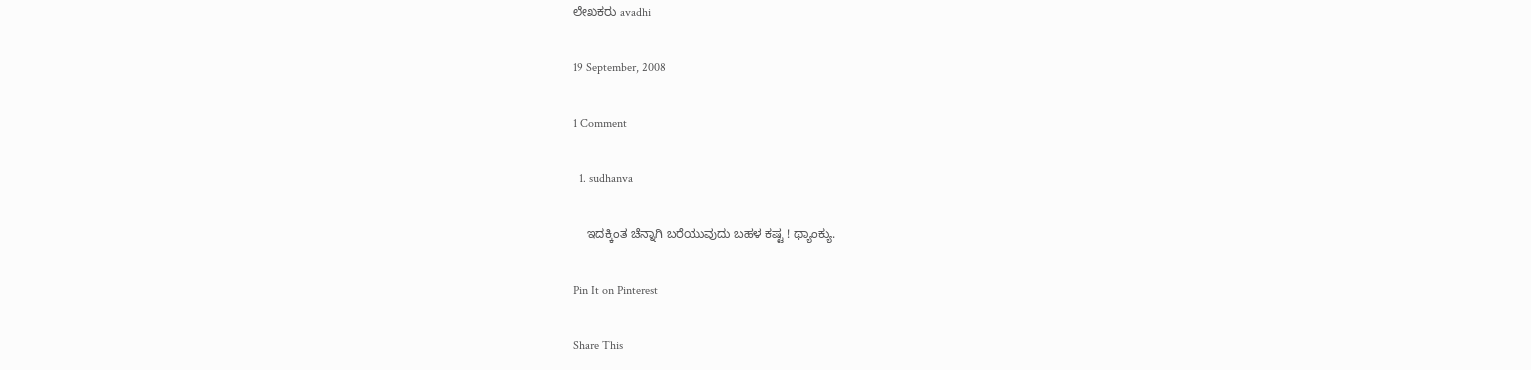ಲೇಖಕರು avadhi

19 September, 2008

1 Comment

  1. sudhanva

    ಇದಕ್ಕಿಂತ ಚೆನ್ನಾಗಿ ಬರೆಯುವುದು ಬಹಳ ಕಷ್ಟ ! ಥ್ಯಾಂಕ್ಯು.

Pin It on Pinterest

Share This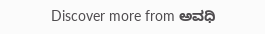Discover more from ಅವಧಿ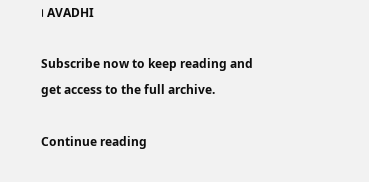। AVADHI

Subscribe now to keep reading and get access to the full archive.

Continue reading